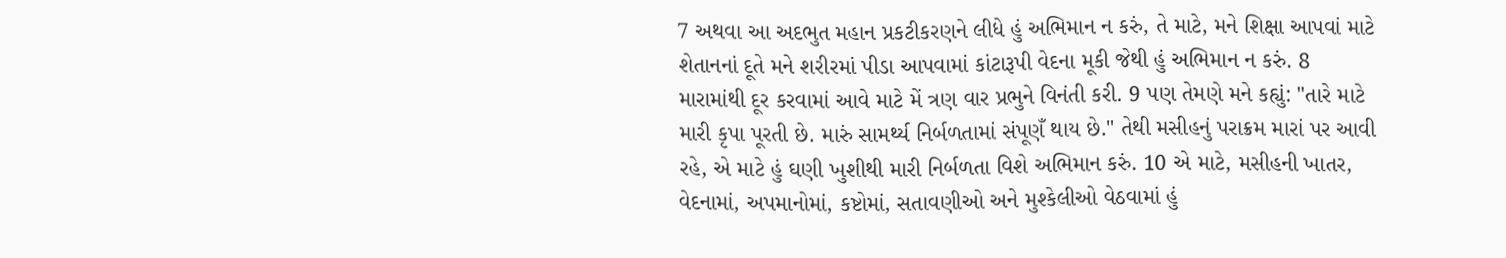7 અથવા આ અદભુત મહાન પ્રકટીકરણને લીધે હું અભિમાન ન કરું, તે માટે, મને શિક્ષા આપવાં માટે શેતાનનાં દૂતે મને શરીરમાં પીડા આપવામાં કાંટારૂપી વેદના મૂકી જેથી હું અભિમાન ન કરું. 8 મારામાંથી દૂર કરવામાં આવે માટે મેં ત્રણ વાર પ્રભુને વિનંતી કરી. 9 પણ તેમણે મને કહ્યું: "તારે માટે મારી કૃપા પૂરતી છે. મારું સામર્થ્ય નિર્બળતામાં સંપૂણઁ થાય છે." તેથી મસીહનું પરાક્રમ મારાં પર આવી રહે, એ માટે હું ઘણી ખુશીથી મારી નિર્બળતા વિશે અભિમાન કરું. 10 એ માટે, મસીહની ખાતર, વેદનામાં, અપમાનોમાં, કષ્ટોમાં, સતાવણીઓ અને મુશ્કેલીઓ વેઠવામાં હું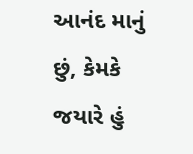આનંદ માનું છું, કેમકે જયારે હું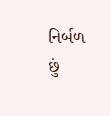નિર્બળ છું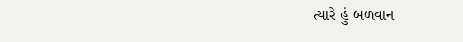ત્યારે હું બળવાન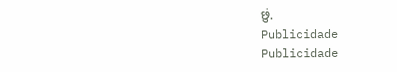છું.
Publicidade
Publicidade